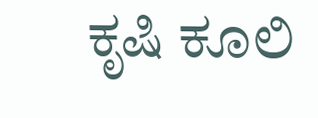ಕೃಷಿ ಕೂಲಿ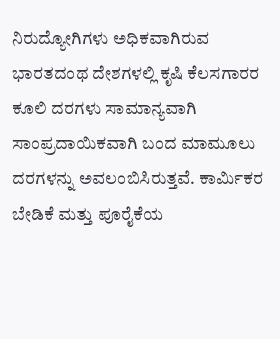ನಿರುದ್ಯೋಗಿಗಳು ಅಧಿಕವಾಗಿರುವ ಭಾರತದಂಥ ದೇಶಗಳಲ್ಲಿ ಕೃಷಿ ಕೆಲಸಗಾರರ ಕೂಲಿ ದರಗಳು ಸಾಮಾನ್ಯವಾಗಿ ಸಾಂಪ್ರದಾಯಿಕವಾಗಿ ಬಂದ ಮಾಮೂಲು ದರಗಳನ್ನು ಅವಲಂಬಿಸಿರುತ್ತವೆ. ಕಾರ್ಮಿಕರ ಬೇಡಿಕೆ ಮತ್ತು ಪೂರೈಕೆಯ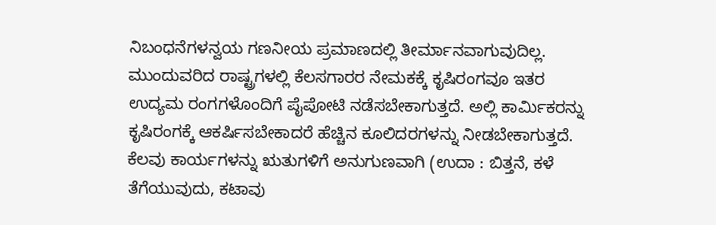ನಿಬಂಧನೆಗಳನ್ವಯ ಗಣನೀಯ ಪ್ರಮಾಣದಲ್ಲಿ ತೀರ್ಮಾನವಾಗುವುದಿಲ್ಲ. ಮುಂದುವರಿದ ರಾಷ್ಟ್ರಗಳಲ್ಲಿ ಕೆಲಸಗಾರರ ನೇಮಕಕ್ಕೆ ಕೃಷಿರಂಗವೂ ಇತರ ಉದ್ಯಮ ರಂಗಗಳೊಂದಿಗೆ ಪೈಪೋಟಿ ನಡೆಸಬೇಕಾಗುತ್ತದೆ. ಅಲ್ಲಿ ಕಾರ್ಮಿಕರನ್ನು ಕೃಷಿರಂಗಕ್ಕೆ ಆಕರ್ಷಿಸಬೇಕಾದರೆ ಹೆಚ್ಚಿನ ಕೂಲಿದರಗಳನ್ನು ನೀಡಬೇಕಾಗುತ್ತದೆ. ಕೆಲವು ಕಾರ್ಯಗಳನ್ನು ಋತುಗಳಿಗೆ ಅನುಗುಣವಾಗಿ (ಉದಾ : ಬಿತ್ತನೆ, ಕಳೆ ತೆಗೆಯುವುದು, ಕಟಾವು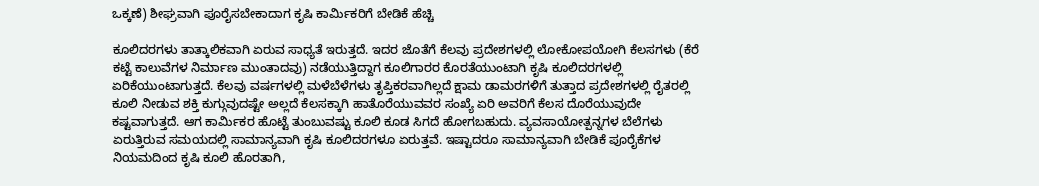ಒಕ್ಕಣೆ) ಶೀಘ್ರವಾಗಿ ಪೂರೈಸಬೇಕಾದಾಗ ಕೃಷಿ ಕಾರ್ಮಿಕರಿಗೆ ಬೇಡಿಕೆ ಹೆಚ್ಚಿ

ಕೂಲಿದರಗಳು ತಾತ್ಕಾಲಿಕವಾಗಿ ಏರುವ ಸಾಧ್ಯತೆ ಇರುತ್ತದೆ. ಇದರ ಜೊತೆಗೆ ಕೆಲವು ಪ್ರದೇಶಗಳಲ್ಲಿ ಲೋಕೋಪಯೋಗಿ ಕೆಲಸಗಳು (ಕೆರೆ ಕಟ್ಟೆ ಕಾಲುವೆಗಳ ನಿರ್ಮಾಣ ಮುಂತಾದವು) ನಡೆಯುತ್ತಿದ್ದಾಗ ಕೂಲಿಗಾರರ ಕೊರತೆಯುಂಟಾಗಿ ಕೃಷಿ ಕೂಲಿದರಗಳಲ್ಲಿ ಏರಿಕೆಯುಂಟಾಗುತ್ತದೆ. ಕೆಲವು ವರ್ಷಗಳಲ್ಲಿ ಮಳೆಬೆಳೆಗಳು ತೃಪ್ತಿಕರವಾಗಿಲ್ಲದೆ ಕ್ಷಾಮ ಡಾಮರಗಳಿಗೆ ತುತ್ತಾದ ಪ್ರದೇಶಗಳಲ್ಲಿ ರೈತರಲ್ಲಿ ಕೂಲಿ ನೀಡುವ ಶಕ್ತಿ ಕುಗ್ಗುವುದಷ್ಟೇ ಅಲ್ಲದೆ ಕೆಲಸಕ್ಕಾಗಿ ಹಾತೊರೆಯುವವರ ಸಂಖ್ಯೆ ಏರಿ ಅವರಿಗೆ ಕೆಲಸ ದೊರೆಯುವುದೇ ಕಷ್ಟವಾಗುತ್ತದೆ. ಆಗ ಕಾರ್ಮಿಕರ ಹೊಟ್ಟೆ ತುಂಬುವಷ್ಟು ಕೂಲಿ ಕೂಡ ಸಿಗದೆ ಹೋಗಬಹುದು. ವ್ಯವಸಾಯೋತ್ಪನ್ನಗಳ ಬೆಲೆಗಳು ಏರುತ್ತಿರುವ ಸಮಯದಲ್ಲಿ ಸಾಮಾನ್ಯವಾಗಿ ಕೃಷಿ ಕೂಲಿದರಗಳೂ ಏರುತ್ತವೆ. ಇಷ್ಟಾದರೂ ಸಾಮಾನ್ಯವಾಗಿ ಬೇಡಿಕೆ ಪೂರೈಕೆಗಳ ನಿಯಮದಿಂದ ಕೃಷಿ ಕೂಲಿ ಹೊರತಾಗಿ,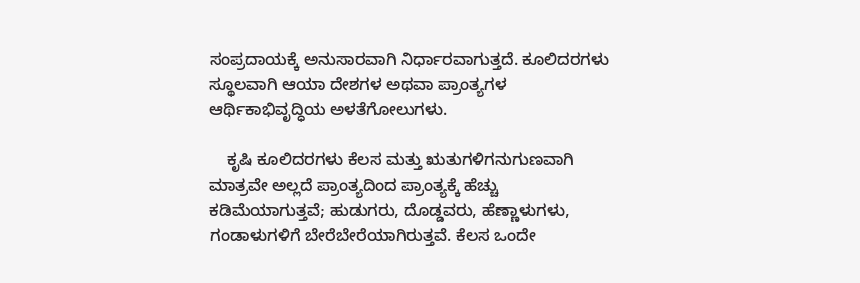ಸಂಪ್ರದಾಯಕ್ಕೆ ಅನುಸಾರವಾಗಿ ನಿರ್ಧಾರವಾಗುತ್ತದೆ. ಕೂಲಿದರಗಳು ಸ್ಥೂಲವಾಗಿ ಆಯಾ ದೇಶಗಳ ಅಥವಾ ಪ್ರಾಂತ್ಯಗಳ ಆರ್ಥಿಕಾಭಿವೃದ್ಧಿಯ ಅಳತೆಗೋಲುಗಳು.

    ಕೃಷಿ ಕೂಲಿದರಗಳು ಕೆಲಸ ಮತ್ತು ಋತುಗಳಿಗನುಗುಣವಾಗಿ ಮಾತ್ರವೇ ಅಲ್ಲದೆ ಪ್ರಾಂತ್ಯದಿಂದ ಪ್ರಾಂತ್ಯಕ್ಕೆ ಹೆಚ್ಚು ಕಡಿಮೆಯಾಗುತ್ತವೆ; ಹುಡುಗರು, ದೊಡ್ಡವರು, ಹೆಣ್ಣಾಳುಗಳು, ಗಂಡಾಳುಗಳಿಗೆ ಬೇರೆಬೇರೆಯಾಗಿರುತ್ತವೆ. ಕೆಲಸ ಒಂದೇ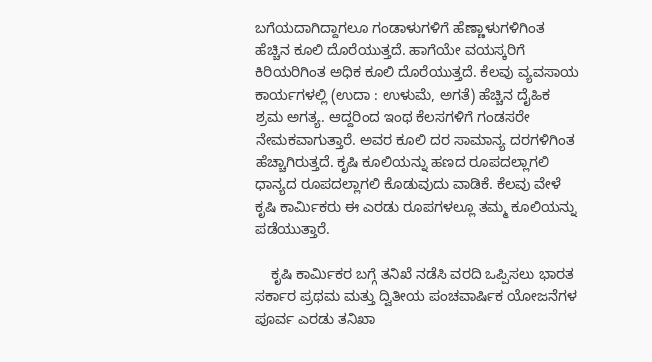ಬಗೆಯದಾಗಿದ್ದಾಗಲೂ ಗಂಡಾಳುಗಳಿಗೆ ಹೆಣ್ಣಾಳುಗಳಿಗಿಂತ ಹೆಚ್ಚಿನ ಕೂಲಿ ದೊರೆಯುತ್ತದೆ. ಹಾಗೆಯೇ ವಯಸ್ಕರಿಗೆ ಕಿರಿಯರಿಗಿಂತ ಅಧಿಕ ಕೂಲಿ ದೊರೆಯುತ್ತದೆ. ಕೆಲವು ವ್ಯವಸಾಯ ಕಾರ್ಯಗಳಲ್ಲಿ (ಉದಾ : ಉಳುಮೆ, ಅಗತೆ) ಹೆಚ್ಚಿನ ದೈಹಿಕ ಶ್ರಮ ಅಗತ್ಯ. ಆದ್ದರಿಂದ ಇಂಥ ಕೆಲಸಗಳಿಗೆ ಗಂಡಸರೇ ನೇಮಕವಾಗುತ್ತಾರೆ. ಅವರ ಕೂಲಿ ದರ ಸಾಮಾನ್ಯ ದರಗಳಿಗಿಂತ ಹೆಚ್ಚಾಗಿರುತ್ತದೆ. ಕೃಷಿ ಕೂಲಿಯನ್ನು ಹಣದ ರೂಪದಲ್ಲಾಗಲಿ ಧಾನ್ಯದ ರೂಪದಲ್ಲಾಗಲಿ ಕೊಡುವುದು ವಾಡಿಕೆ. ಕೆಲವು ವೇಳೆ ಕೃಷಿ ಕಾರ್ಮಿಕರು ಈ ಎರಡು ರೂಪಗಳಲ್ಲೂ ತಮ್ಮ ಕೂಲಿಯನ್ನು ಪಡೆಯುತ್ತಾರೆ.

    ಕೃಷಿ ಕಾರ್ಮಿಕರ ಬಗ್ಗೆ ತನಿಖೆ ನಡೆಸಿ ವರದಿ ಒಪ್ಪಿಸಲು ಭಾರತ ಸರ್ಕಾರ ಪ್ರಥಮ ಮತ್ತು ದ್ವಿತೀಯ ಪಂಚವಾರ್ಷಿಕ ಯೋಜನೆಗಳ ಪೂರ್ವ ಎರಡು ತನಿಖಾ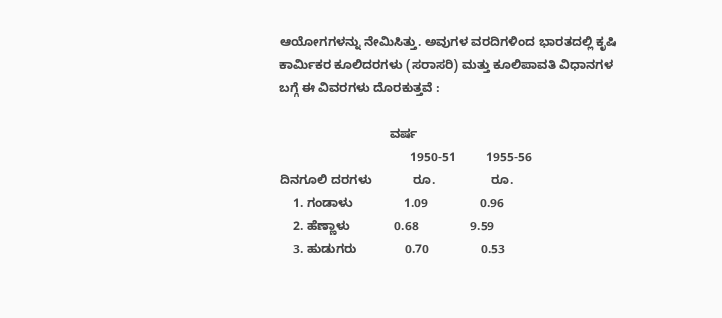ಆಯೋಗಗಳನ್ನು ನೇಮಿಸಿತ್ತು. ಅವುಗಳ ವರದಿಗಳಿಂದ ಭಾರತದಲ್ಲಿ ಕೃಷಿ ಕಾರ್ಮಿಕರ ಕೂಲಿದರಗಳು (ಸರಾಸರಿ) ಮತ್ತು ಕೂಲಿಪಾವತಿ ವಿಧಾನಗಳ ಬಗ್ಗೆ ಈ ವಿವರಗಳು ದೊರಕುತ್ತವೆ :

                                ವರ್ಷ
                                      1950-51         1955-56
ದಿನಗೂಲಿ ದರಗಳು            ರೂ.                ರೂ.
    1. ಗಂಡಾಳು               1.09               0.96
    2. ಹೆಣ್ಣಾಳು             0.68               9.59
    3. ಹುಡುಗರು              0.70               0.53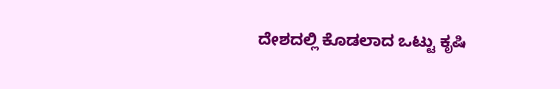ದೇಶದಲ್ಲಿ ಕೊಡಲಾದ ಒಟ್ಟು ಕೃಷಿ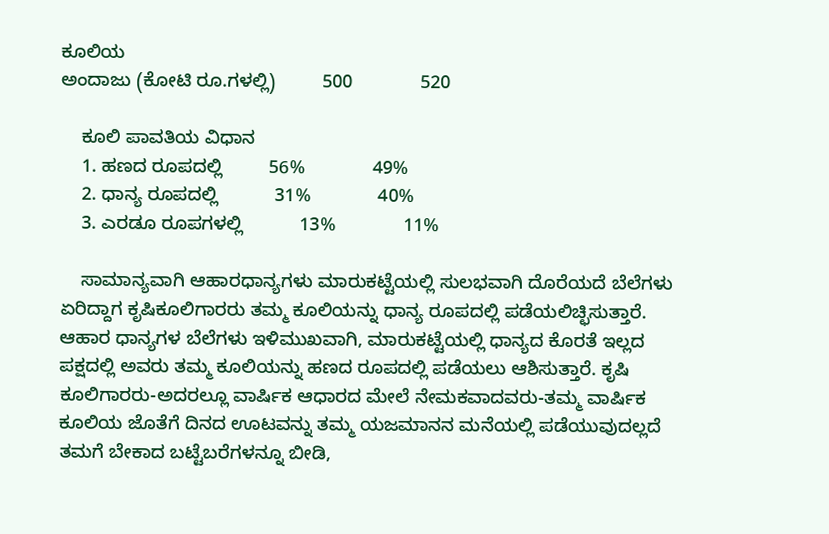ಕೂಲಿಯ
ಅಂದಾಜು (ಕೋಟಿ ರೂ.ಗಳಲ್ಲಿ)         500             520

    ಕೂಲಿ ಪಾವತಿಯ ವಿಧಾನ
    1. ಹಣದ ರೂಪದಲ್ಲಿ         56%             49%
    2. ಧಾನ್ಯ ರೂಪದಲ್ಲಿ           31%             40%
    3. ಎರಡೂ ರೂಪಗಳಲ್ಲಿ           13%             11%

    ಸಾಮಾನ್ಯವಾಗಿ ಆಹಾರಧಾನ್ಯಗಳು ಮಾರುಕಟ್ಟೆಯಲ್ಲಿ ಸುಲಭವಾಗಿ ದೊರೆಯದೆ ಬೆಲೆಗಳು ಏರಿದ್ದಾಗ ಕೃಷಿಕೂಲಿಗಾರರು ತಮ್ಮ ಕೂಲಿಯನ್ನು ಧಾನ್ಯ ರೂಪದಲ್ಲಿ ಪಡೆಯಲಿಚ್ಛಿಸುತ್ತಾರೆ. ಆಹಾರ ಧಾನ್ಯಗಳ ಬೆಲೆಗಳು ಇಳಿಮುಖವಾಗಿ, ಮಾರುಕಟ್ಟೆಯಲ್ಲಿ ಧಾನ್ಯದ ಕೊರತೆ ಇಲ್ಲದ ಪಕ್ಷದಲ್ಲಿ ಅವರು ತಮ್ಮ ಕೂಲಿಯನ್ನು ಹಣದ ರೂಪದಲ್ಲಿ ಪಡೆಯಲು ಆಶಿಸುತ್ತಾರೆ. ಕೃಷಿ ಕೂಲಿಗಾರರು-ಅದರಲ್ಲೂ ವಾರ್ಷಿಕ ಆಧಾರದ ಮೇಲೆ ನೇಮಕವಾದವರು-ತಮ್ಮ ವಾರ್ಷಿಕ ಕೂಲಿಯ ಜೊತೆಗೆ ದಿನದ ಊಟವನ್ನು ತಮ್ಮ ಯಜಮಾನನ ಮನೆಯಲ್ಲಿ ಪಡೆಯುವುದಲ್ಲದೆ ತಮಗೆ ಬೇಕಾದ ಬಟ್ಟೆಬರೆಗಳನ್ನೂ ಬೀಡಿ,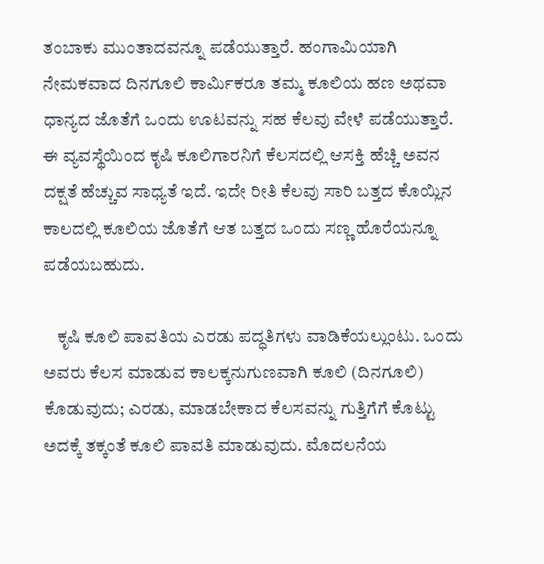ತಂಬಾಕು ಮುಂತಾದವನ್ನೂ ಪಡೆಯುತ್ತಾರೆ. ಹಂಗಾಮಿಯಾಗಿ ನೇಮಕವಾದ ದಿನಗೂಲಿ ಕಾರ್ಮಿಕರೂ ತಮ್ಮ ಕೂಲಿಯ ಹಣ ಅಥವಾ ಧಾನ್ಯದ ಜೊತೆಗೆ ಒಂದು ಊಟವನ್ನು ಸಹ ಕೆಲವು ವೇಳೆ ಪಡೆಯುತ್ತಾರೆ. ಈ ವ್ಯವಸ್ಥೆಯಿಂದ ಕೃಷಿ ಕೂಲಿಗಾರನಿಗೆ ಕೆಲಸದಲ್ಲಿ ಆಸಕ್ತಿ ಹೆಚ್ಚಿ ಅವನ ದಕ್ಷತೆ ಹೆಚ್ಚುವ ಸಾಧ್ಯತೆ ಇದೆ. ಇದೇ ರೀತಿ ಕೆಲವು ಸಾರಿ ಬತ್ತದ ಕೊಯ್ಲಿನ ಕಾಲದಲ್ಲಿ ಕೂಲಿಯ ಜೊತೆಗೆ ಆತ ಬತ್ತದ ಒಂದು ಸಣ್ಣ ಹೊರೆಯನ್ನೂ ಪಡೆಯಬಹುದು.

    ಕೃಷಿ ಕೂಲಿ ಪಾವತಿಯ ಎರಡು ಪದ್ಧತಿಗಳು ವಾಡಿಕೆಯಲ್ಲುಂಟು. ಒಂದು ಅವರು ಕೆಲಸ ಮಾಡುವ ಕಾಲಕ್ಕನುಗುಣವಾಗಿ ಕೂಲಿ (ದಿನಗೂಲಿ) ಕೊಡುವುದು; ಎರಡು, ಮಾಡಬೇಕಾದ ಕೆಲಸವನ್ನು ಗುತ್ತಿಗೆಗೆ ಕೊಟ್ಟು ಅದಕ್ಕೆ ತಕ್ಕಂತೆ ಕೂಲಿ ಪಾವತಿ ಮಾಡುವುದು. ಮೊದಲನೆಯ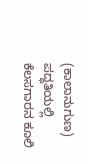(ಕಾಲಾನುಗುಣ) ಪದ್ಧತಿಯಲ್ಲಿ ಕೆಲಸಗಾರನ ಕೂಲಿ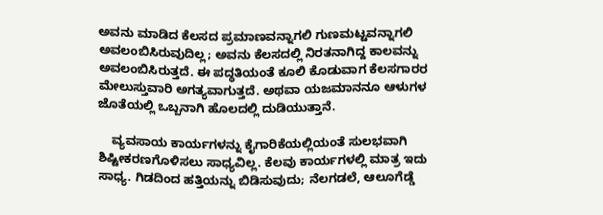ಅವನು ಮಾಡಿದ ಕೆಲಸದ ಪ್ರಮಾಣವನ್ನಾಗಲಿ ಗುಣಮಟ್ಟವನ್ನಾಗಲಿ ಅವಲಂಬಿಸಿರುವುದಿಲ್ಲ; ಅವನು ಕೆಲಸದಲ್ಲಿ ನಿರತನಾಗಿದ್ದ ಕಾಲವನ್ನು ಅವಲಂಬಿಸಿರುತ್ತದೆ. ಈ ಪದ್ಧತಿಯಂತೆ ಕೂಲಿ ಕೊಡುವಾಗ ಕೆಲಸಗಾರರ ಮೇಲುಸ್ತುವಾರಿ ಅಗತ್ಯವಾಗುತ್ತದೆ. ಅಥವಾ ಯಜಮಾನನೂ ಆಳುಗಳ ಜೊತೆಯಲ್ಲಿ ಒಬ್ಬನಾಗಿ ಹೊಲದಲ್ಲಿ ದುಡಿಯುತ್ತಾನೆ.

    ವ್ಯವಸಾಯ ಕಾರ್ಯಗಳನ್ನು ಕೈಗಾರಿಕೆಯಲ್ಲಿಯಂತೆ ಸುಲಭವಾಗಿ ಶಿಷ್ಟೀಕರಣಗೊಳಿಸಲು ಸಾಧ್ಯವಿಲ್ಲ. ಕೆಲವು ಕಾರ್ಯಗಳಲ್ಲಿ ಮಾತ್ರ ಇದು ಸಾಧ್ಯ. ಗಿಡದಿಂದ ಹತ್ತಿಯನ್ನು ಬಿಡಿಸುವುದು; ನೆಲಗಡಲೆ, ಆಲೂಗೆಡ್ಡೆ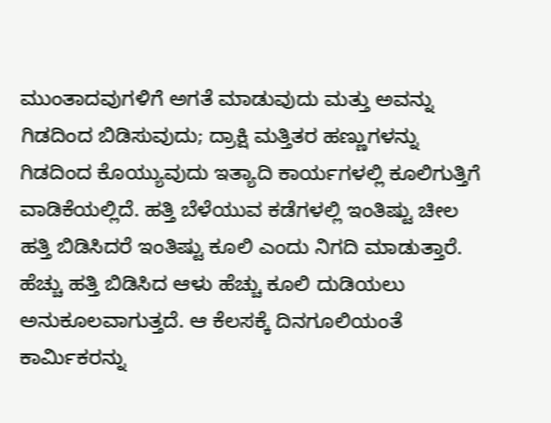ಮುಂತಾದವುಗಳಿಗೆ ಅಗತೆ ಮಾಡುವುದು ಮತ್ತು ಅವನ್ನು ಗಿಡದಿಂದ ಬಿಡಿಸುವುದು; ದ್ರಾಕ್ಷಿ ಮತ್ತಿತರ ಹಣ್ಣುಗಳನ್ನು ಗಿಡದಿಂದ ಕೊಯ್ಯುವುದು ಇತ್ಯಾದಿ ಕಾರ್ಯಗಳಲ್ಲಿ ಕೂಲಿಗುತ್ತಿಗೆ ವಾಡಿಕೆಯಲ್ಲಿದೆ. ಹತ್ತಿ ಬೆಳೆಯುವ ಕಡೆಗಳಲ್ಲಿ ಇಂತಿಷ್ಟು ಚೀಲ ಹತ್ತಿ ಬಿಡಿಸಿದರೆ ಇಂತಿಷ್ಟು ಕೂಲಿ ಎಂದು ನಿಗದಿ ಮಾಡುತ್ತಾರೆ. ಹೆಚ್ಚು ಹತ್ತಿ ಬಿಡಿಸಿದ ಆಳು ಹೆಚ್ಚು ಕೂಲಿ ದುಡಿಯಲು ಅನುಕೂಲವಾಗುತ್ತದೆ. ಆ ಕೆಲಸಕ್ಕೆ ದಿನಗೂಲಿಯಂತೆ ಕಾರ್ಮಿಕರನ್ನು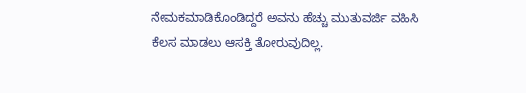ನೇಮಕಮಾಡಿಕೊಂಡಿದ್ದರೆ ಅವನು ಹೆಚ್ಚು ಮುತುವರ್ಜಿ ವಹಿಸಿ ಕೆಲಸ ಮಾಡಲು ಆಸಕ್ತಿ ತೋರುವುದಿಲ್ಲ.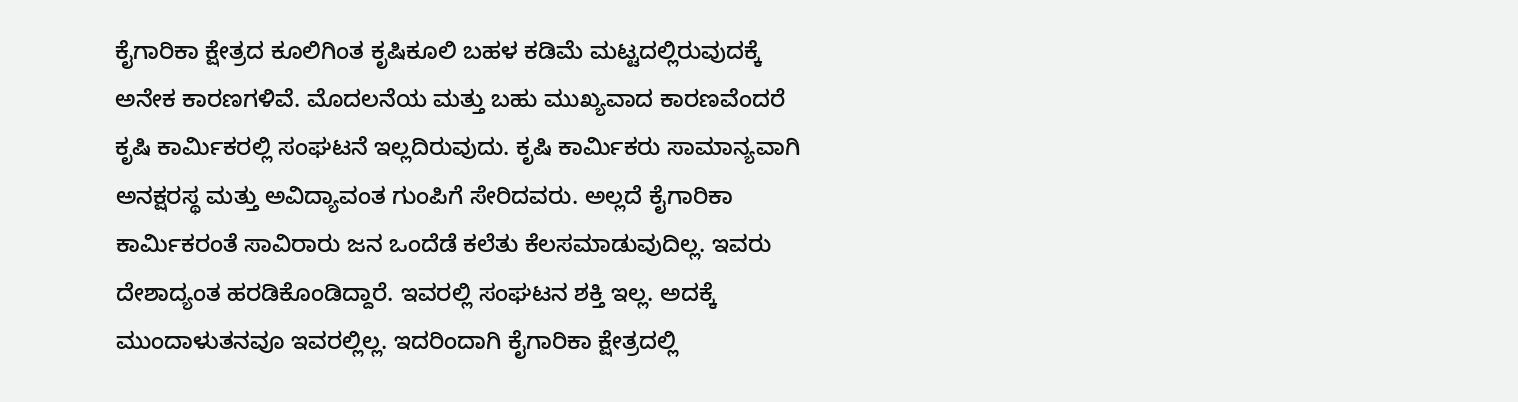ಕೈಗಾರಿಕಾ ಕ್ಷೇತ್ರದ ಕೂಲಿಗಿಂತ ಕೃಷಿಕೂಲಿ ಬಹಳ ಕಡಿಮೆ ಮಟ್ಟದಲ್ಲಿರುವುದಕ್ಕೆ ಅನೇಕ ಕಾರಣಗಳಿವೆ. ಮೊದಲನೆಯ ಮತ್ತು ಬಹು ಮುಖ್ಯವಾದ ಕಾರಣವೆಂದರೆ ಕೃಷಿ ಕಾರ್ಮಿಕರಲ್ಲಿ ಸಂಘಟನೆ ಇಲ್ಲದಿರುವುದು. ಕೃಷಿ ಕಾರ್ಮಿಕರು ಸಾಮಾನ್ಯವಾಗಿ ಅನಕ್ಷರಸ್ಥ ಮತ್ತು ಅವಿದ್ಯಾವಂತ ಗುಂಪಿಗೆ ಸೇರಿದವರು. ಅಲ್ಲದೆ ಕೈಗಾರಿಕಾ ಕಾರ್ಮಿಕರಂತೆ ಸಾವಿರಾರು ಜನ ಒಂದೆಡೆ ಕಲೆತು ಕೆಲಸಮಾಡುವುದಿಲ್ಲ. ಇವರು ದೇಶಾದ್ಯಂತ ಹರಡಿಕೊಂಡಿದ್ದಾರೆ. ಇವರಲ್ಲಿ ಸಂಘಟನ ಶಕ್ತಿ ಇಲ್ಲ. ಅದಕ್ಕೆ ಮುಂದಾಳುತನವೂ ಇವರಲ್ಲಿಲ್ಲ. ಇದರಿಂದಾಗಿ ಕೈಗಾರಿಕಾ ಕ್ಷೇತ್ರದಲ್ಲಿ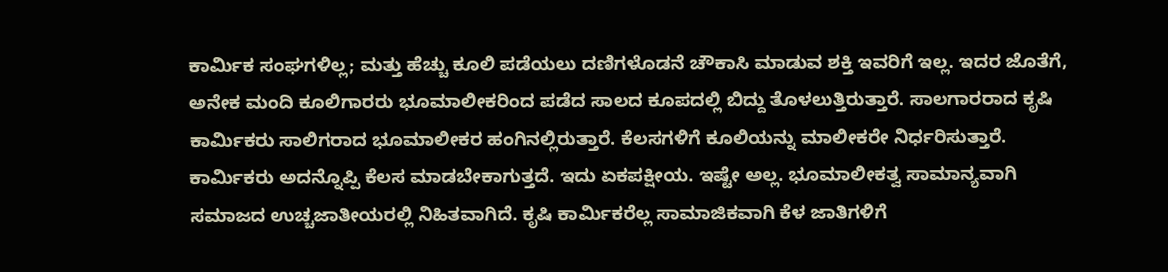ಕಾರ್ಮಿಕ ಸಂಘಗಳಿಲ್ಲ; ಮತ್ತು ಹೆಚ್ಚು ಕೂಲಿ ಪಡೆಯಲು ದಣಿಗಳೊಡನೆ ಚೌಕಾಸಿ ಮಾಡುವ ಶಕ್ತಿ ಇವರಿಗೆ ಇಲ್ಲ. ಇದರ ಜೊತೆಗೆ, ಅನೇಕ ಮಂದಿ ಕೂಲಿಗಾರರು ಭೂಮಾಲೀಕರಿಂದ ಪಡೆದ ಸಾಲದ ಕೂಪದಲ್ಲಿ ಬಿದ್ದು ತೊಳಲುತ್ತಿರುತ್ತಾರೆ. ಸಾಲಗಾರರಾದ ಕೃಷಿ ಕಾರ್ಮಿಕರು ಸಾಲಿಗರಾದ ಭೂಮಾಲೀಕರ ಹಂಗಿನಲ್ಲಿರುತ್ತಾರೆ. ಕೆಲಸಗಳಿಗೆ ಕೂಲಿಯನ್ನು ಮಾಲೀಕರೇ ನಿರ್ಧರಿಸುತ್ತಾರೆ. ಕಾರ್ಮಿಕರು ಅದನ್ನೊಪ್ಪಿ ಕೆಲಸ ಮಾಡಬೇಕಾಗುತ್ತದೆ. ಇದು ಏಕಪಕ್ಷೀಯ. ಇಷ್ಟೇ ಅಲ್ಲ. ಭೂಮಾಲೀಕತ್ವ ಸಾಮಾನ್ಯವಾಗಿ ಸಮಾಜದ ಉಚ್ಚಜಾತೀಯರಲ್ಲಿ ನಿಹಿತವಾಗಿದೆ. ಕೃಷಿ ಕಾರ್ಮಿಕರೆಲ್ಲ ಸಾಮಾಜಿಕವಾಗಿ ಕೆಳ ಜಾತಿಗಳಿಗೆ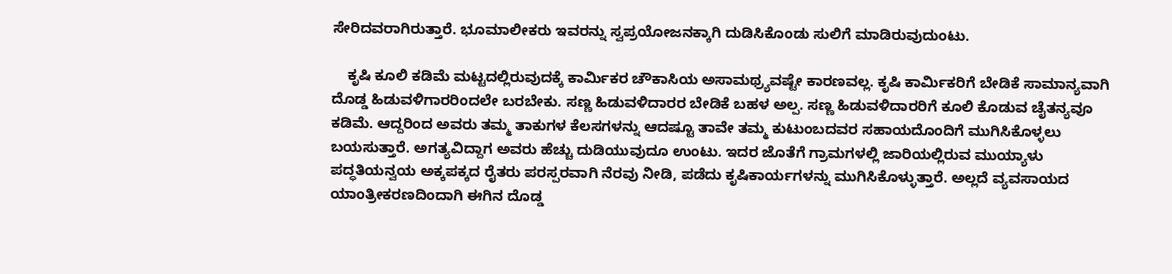ಸೇರಿದವರಾಗಿರುತ್ತಾರೆ. ಭೂಮಾಲೀಕರು ಇವರನ್ನು ಸ್ವಪ್ರಯೋಜನಕ್ಕಾಗಿ ದುಡಿಸಿಕೊಂಡು ಸುಲಿಗೆ ಮಾಡಿರುವುದುಂಟು.

    ಕೃಷಿ ಕೂಲಿ ಕಡಿಮೆ ಮಟ್ಟದಲ್ಲಿರುವುದಕ್ಕೆ ಕಾರ್ಮಿಕರ ಚೌಕಾಸಿಯ ಅಸಾಮಥ್ರ್ಯವಷ್ಟೇ ಕಾರಣವಲ್ಲ. ಕೃಷಿ ಕಾರ್ಮಿಕರಿಗೆ ಬೇಡಿಕೆ ಸಾಮಾನ್ಯವಾಗಿ ದೊಡ್ಡ ಹಿಡುವಳಿಗಾರರಿಂದಲೇ ಬರಬೇಕು. ಸಣ್ಣ ಹಿಡುವಳಿದಾರರ ಬೇಡಿಕೆ ಬಹಳ ಅಲ್ಪ. ಸಣ್ಣ ಹಿಡುವಳಿದಾರರಿಗೆ ಕೂಲಿ ಕೊಡುವ ಚೈತನ್ಯವೂ ಕಡಿಮೆ. ಆದ್ದರಿಂದ ಅವರು ತಮ್ಮ ತಾಕುಗಳ ಕೆಲಸಗಳನ್ನು ಆದಷ್ಟೂ ತಾವೇ ತಮ್ಮ ಕುಟುಂಬದವರ ಸಹಾಯದೊಂದಿಗೆ ಮುಗಿಸಿಕೊಳ್ಳಲು ಬಯಸುತ್ತಾರೆ. ಅಗತ್ಯವಿದ್ದಾಗ ಅವರು ಹೆಚ್ಚು ದುಡಿಯುವುದೂ ಉಂಟು. ಇದರ ಜೊತೆಗೆ ಗ್ರಾಮಗಳಲ್ಲಿ ಜಾರಿಯಲ್ಲಿರುವ ಮುಯ್ಯಾಳು ಪದ್ಧತಿಯನ್ವಯ ಅಕ್ಕಪಕ್ಕದ ರೈತರು ಪರಸ್ಪರವಾಗಿ ನೆರವು ನೀಡಿ, ಪಡೆದು ಕೃಷಿಕಾರ್ಯಗಳನ್ನು ಮುಗಿಸಿಕೊಳ್ಳುತ್ತಾರೆ. ಅಲ್ಲದೆ ವ್ಯವಸಾಯದ ಯಾಂತ್ರೀಕರಣದಿಂದಾಗಿ ಈಗಿನ ದೊಡ್ಡ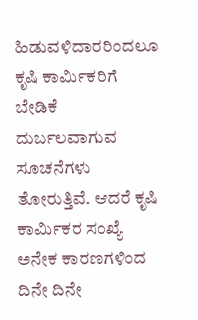ಹಿಡುವಳಿದಾರರಿಂದಲೂ ಕೃಷಿ ಕಾರ್ಮಿಕರಿಗೆ ಬೇಡಿಕೆ ದುರ್ಬಲವಾಗುವ ಸೂಚನೆಗಳು ತೋರುತ್ತಿವೆ. ಆದರೆ ಕೃಷಿ ಕಾರ್ಮಿಕರ ಸಂಖ್ಯೆ ಅನೇಕ ಕಾರಣಗಳಿಂದ ದಿನೇ ದಿನೇ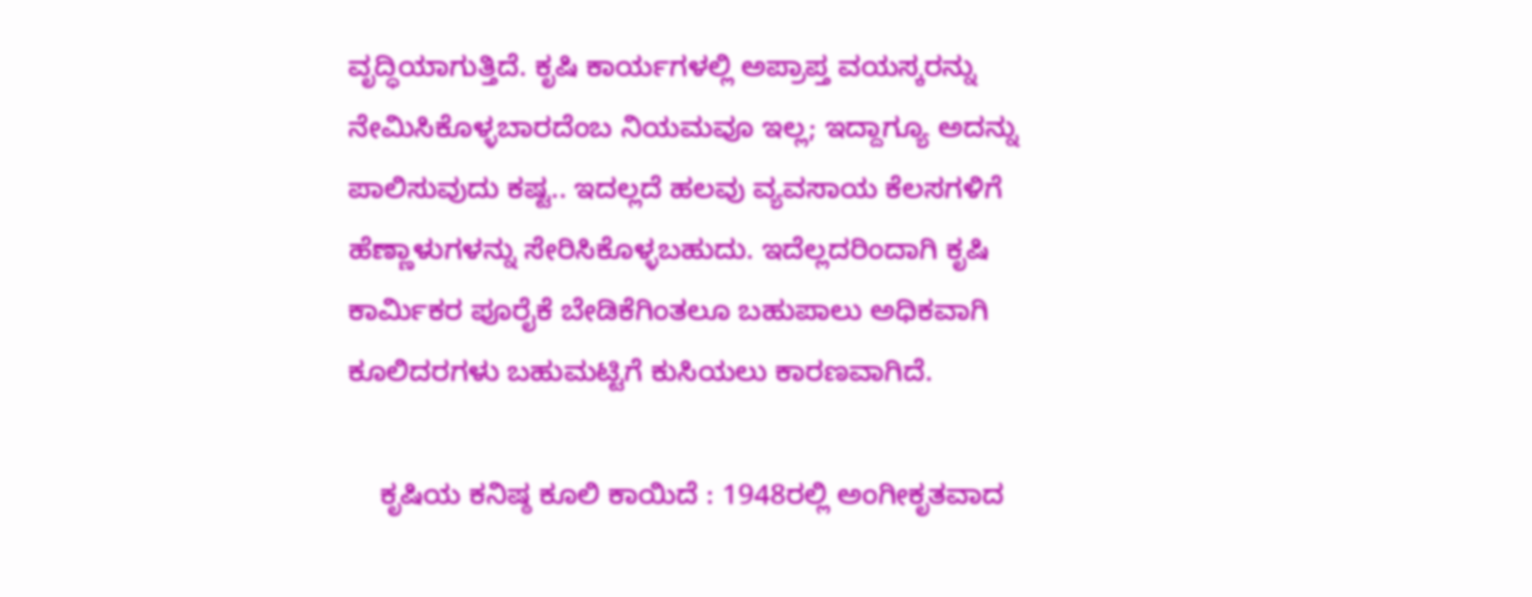ವೃದ್ಧಿಯಾಗುತ್ತಿದೆ. ಕೃಷಿ ಕಾರ್ಯಗಳಲ್ಲಿ ಅಪ್ರಾಪ್ತ ವಯಸ್ಕರನ್ನು ನೇಮಿಸಿಕೊಳ್ಳಬಾರದೆಂಬ ನಿಯಮವೂ ಇಲ್ಲ; ಇದ್ದಾಗ್ಯೂ ಅದನ್ನು ಪಾಲಿಸುವುದು ಕಷ್ಟ.. ಇದಲ್ಲದೆ ಹಲವು ವ್ಯವಸಾಯ ಕೆಲಸಗಳಿಗೆ ಹೆಣ್ಣಾಳುಗಳನ್ನು ಸೇರಿಸಿಕೊಳ್ಳಬಹುದು. ಇದೆಲ್ಲದರಿಂದಾಗಿ ಕೃಷಿ ಕಾರ್ಮಿಕರ ಪೂರೈಕೆ ಬೇಡಿಕೆಗಿಂತಲೂ ಬಹುಪಾಲು ಅಧಿಕವಾಗಿ ಕೂಲಿದರಗಳು ಬಹುಮಟ್ಟಿಗೆ ಕುಸಿಯಲು ಕಾರಣವಾಗಿದೆ.

    ಕೃಷಿಯ ಕನಿಷ್ಠ ಕೂಲಿ ಕಾಯಿದೆ : 1948ರಲ್ಲಿ ಅಂಗೀಕೃತವಾದ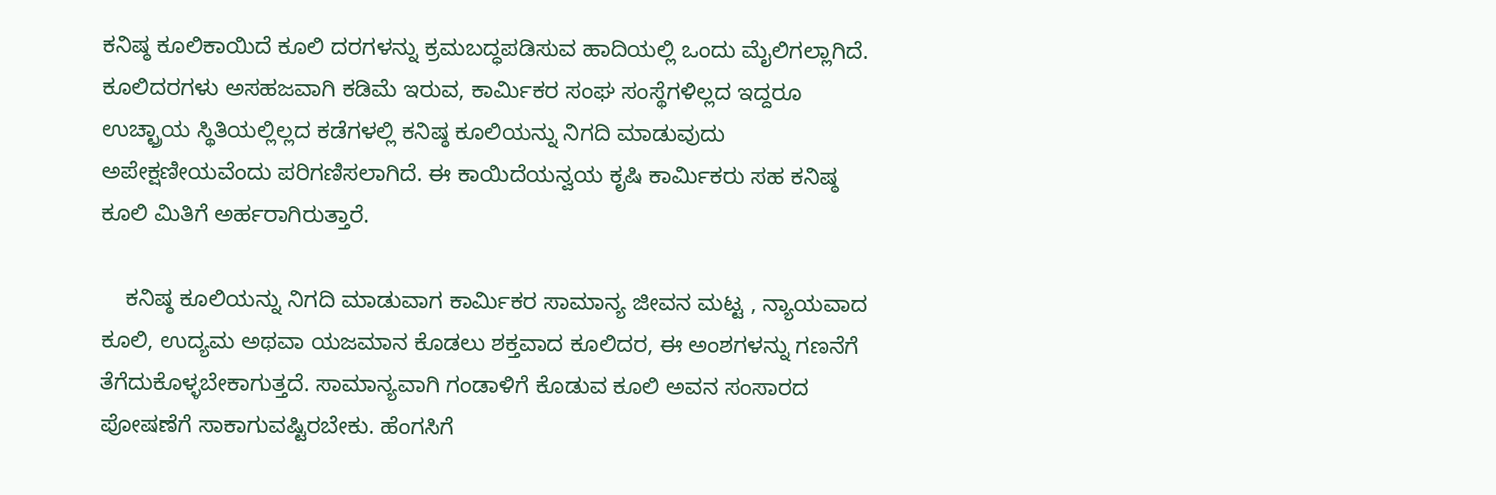ಕನಿಷ್ಠ ಕೂಲಿಕಾಯಿದೆ ಕೂಲಿ ದರಗಳನ್ನು ಕ್ರಮಬದ್ಧಪಡಿಸುವ ಹಾದಿಯಲ್ಲಿ ಒಂದು ಮೈಲಿಗಲ್ಲಾಗಿದೆ. ಕೂಲಿದರಗಳು ಅಸಹಜವಾಗಿ ಕಡಿಮೆ ಇರುವ, ಕಾರ್ಮಿಕರ ಸಂಘ ಸಂಸ್ಥೆಗಳಿಲ್ಲದ ಇದ್ದರೂ ಉಚ್ಛ್ರಾಯ ಸ್ಥಿತಿಯಲ್ಲಿಲ್ಲದ ಕಡೆಗಳಲ್ಲಿ ಕನಿಷ್ಠ ಕೂಲಿಯನ್ನು ನಿಗದಿ ಮಾಡುವುದು ಅಪೇಕ್ಷಣೀಯವೆಂದು ಪರಿಗಣಿಸಲಾಗಿದೆ. ಈ ಕಾಯಿದೆಯನ್ವಯ ಕೃಷಿ ಕಾರ್ಮಿಕರು ಸಹ ಕನಿಷ್ಠ ಕೂಲಿ ಮಿತಿಗೆ ಅರ್ಹರಾಗಿರುತ್ತಾರೆ.

    ಕನಿಷ್ಠ ಕೂಲಿಯನ್ನು ನಿಗದಿ ಮಾಡುವಾಗ ಕಾರ್ಮಿಕರ ಸಾಮಾನ್ಯ ಜೀವನ ಮಟ್ಟ , ನ್ಯಾಯವಾದ ಕೂಲಿ, ಉದ್ಯಮ ಅಥವಾ ಯಜಮಾನ ಕೊಡಲು ಶಕ್ತವಾದ ಕೂಲಿದರ, ಈ ಅಂಶಗಳನ್ನು ಗಣನೆಗೆ ತೆಗೆದುಕೊಳ್ಳಬೇಕಾಗುತ್ತದೆ. ಸಾಮಾನ್ಯವಾಗಿ ಗಂಡಾಳಿಗೆ ಕೊಡುವ ಕೂಲಿ ಅವನ ಸಂಸಾರದ ಪೋಷಣೆಗೆ ಸಾಕಾಗುವಷ್ಟಿರಬೇಕು. ಹೆಂಗಸಿಗೆ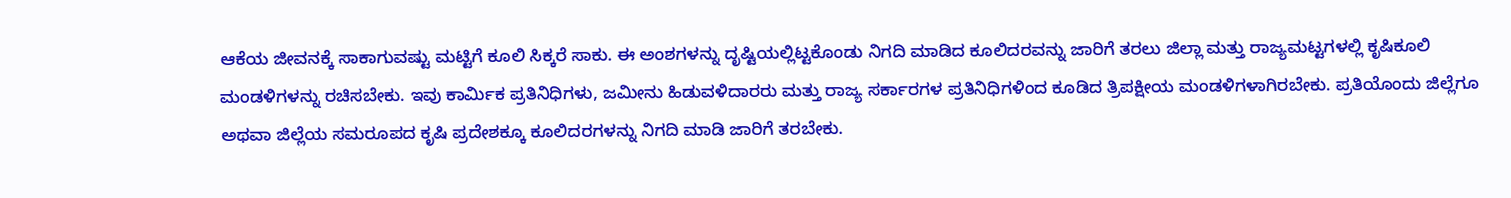ಆಕೆಯ ಜೀವನಕ್ಕೆ ಸಾಕಾಗುವಷ್ಟು ಮಟ್ಟಿಗೆ ಕೂಲಿ ಸಿಕ್ಕರೆ ಸಾಕು. ಈ ಅಂಶಗಳನ್ನು ದೃಷ್ಟಿಯಲ್ಲಿಟ್ಟಕೊಂಡು ನಿಗದಿ ಮಾಡಿದ ಕೂಲಿದರವನ್ನು ಜಾರಿಗೆ ತರಲು ಜಿಲ್ಲಾ ಮತ್ತು ರಾಜ್ಯಮಟ್ಟಗಳಲ್ಲಿ ಕೃಷಿಕೂಲಿ ಮಂಡಳಿಗಳನ್ನು ರಚಿಸಬೇಕು. ಇವು ಕಾರ್ಮಿಕ ಪ್ರತಿನಿಧಿಗಳು, ಜಮೀನು ಹಿಡುವಳಿದಾರರು ಮತ್ತು ರಾಜ್ಯ ಸರ್ಕಾರಗಳ ಪ್ರತಿನಿಧಿಗಳಿಂದ ಕೂಡಿದ ತ್ರಿಪಕ್ಷೀಯ ಮಂಡಳಿಗಳಾಗಿರಬೇಕು. ಪ್ರತಿಯೊಂದು ಜಿಲ್ಲೆಗೂ ಅಥವಾ ಜಿಲ್ಲೆಯ ಸಮರೂಪದ ಕೃಷಿ ಪ್ರದೇಶಕ್ಕೂ ಕೂಲಿದರಗಳನ್ನು ನಿಗದಿ ಮಾಡಿ ಜಾರಿಗೆ ತರಬೇಕು.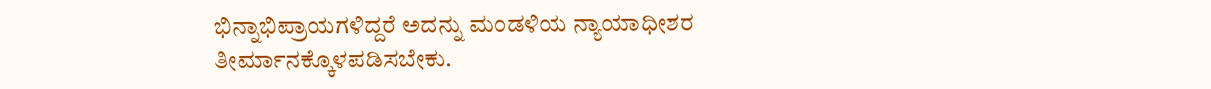ಭಿನ್ನಾಭಿಪ್ರಾಯಗಳಿದ್ದರೆ ಅದನ್ನು ಮಂಡಳಿಯ ನ್ಯಾಯಾಧೀಶರ ತೀರ್ಮಾನಕ್ಕೊಳಪಡಿಸಬೇಕು.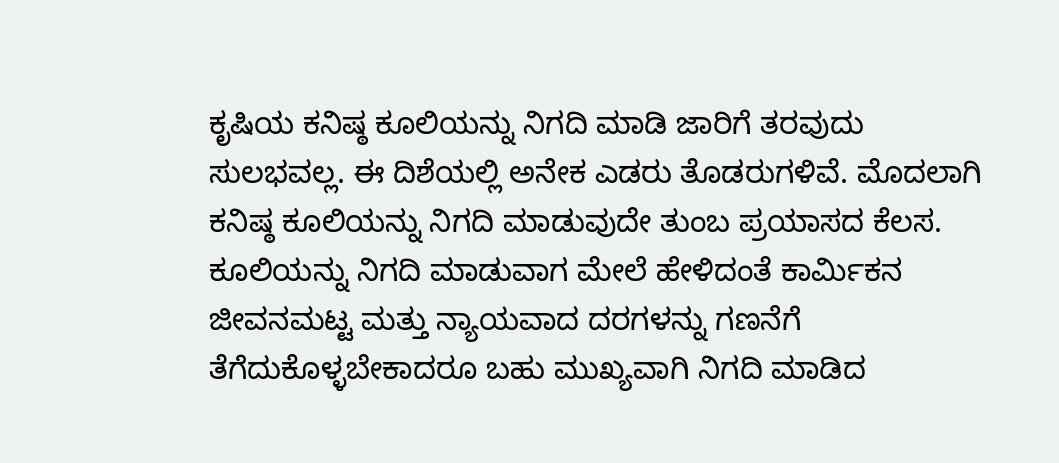ಕೃಷಿಯ ಕನಿಷ್ಠ ಕೂಲಿಯನ್ನು ನಿಗದಿ ಮಾಡಿ ಜಾರಿಗೆ ತರವುದು ಸುಲಭವಲ್ಲ. ಈ ದಿಶೆಯಲ್ಲಿ ಅನೇಕ ಎಡರು ತೊಡರುಗಳಿವೆ. ಮೊದಲಾಗಿ ಕನಿಷ್ಠ ಕೂಲಿಯನ್ನು ನಿಗದಿ ಮಾಡುವುದೇ ತುಂಬ ಪ್ರಯಾಸದ ಕೆಲಸ. ಕೂಲಿಯನ್ನು ನಿಗದಿ ಮಾಡುವಾಗ ಮೇಲೆ ಹೇಳಿದಂತೆ ಕಾರ್ಮಿಕನ ಜೀವನಮಟ್ಟ ಮತ್ತು ನ್ಯಾಯವಾದ ದರಗಳನ್ನು ಗಣನೆಗೆ ತೆಗೆದುಕೊಳ್ಳಬೇಕಾದರೂ ಬಹು ಮುಖ್ಯವಾಗಿ ನಿಗದಿ ಮಾಡಿದ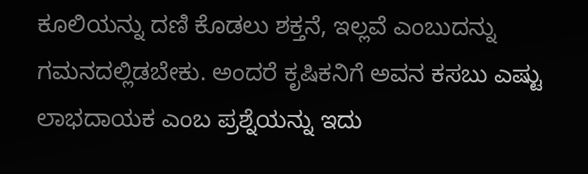ಕೂಲಿಯನ್ನು ದಣಿ ಕೊಡಲು ಶಕ್ತನೆ, ಇಲ್ಲವೆ ಎಂಬುದನ್ನು ಗಮನದಲ್ಲಿಡಬೇಕು. ಅಂದರೆ ಕೃಷಿಕನಿಗೆ ಅವನ ಕಸಬು ಎಷ್ಟು ಲಾಭದಾಯಕ ಎಂಬ ಪ್ರಶ್ನೆಯನ್ನು ಇದು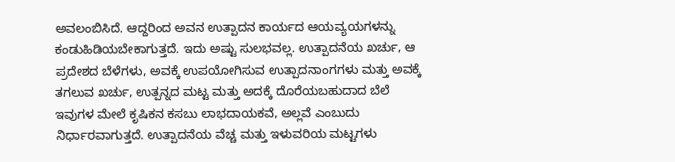ಅವಲಂಬಿಸಿದೆ. ಆದ್ದರಿಂದ ಅವನ ಉತ್ಪಾದನ ಕಾರ್ಯದ ಆಯವ್ಯಯಗಳನ್ನು ಕಂಡುಹಿಡಿಯಬೇಕಾಗುತ್ತದೆ. ಇದು ಅಷ್ಟು ಸುಲಭವಲ್ಲ. ಉತ್ಪಾದನೆಯ ಖರ್ಚು, ಆ ಪ್ರದೇಶದ ಬೆಳೆಗಳು, ಅವಕ್ಕೆ ಉಪಯೋಗಿಸುವ ಉತ್ಪಾದನಾಂಗಗಳು ಮತ್ತು ಅವಕ್ಕೆ ತಗಲುವ ಖರ್ಚು, ಉತ್ಪನ್ನದ ಮಟ್ಟ ಮತ್ತು ಅದಕ್ಕೆ ದೊರೆಯಬಹುದಾದ ಬೆಲೆ ಇವುಗಳ ಮೇಲೆ ಕೃಷಿಕನ ಕಸಬು ಲಾಭದಾಯಕವೆ, ಅಲ್ಲವೆ ಎಂಬುದು ನಿರ್ಧಾರವಾಗುತ್ತದೆ. ಉತ್ಪಾದನೆಯ ವೆಚ್ಚ ಮತ್ತು ಇಳುವರಿಯ ಮಟ್ಟಗಳು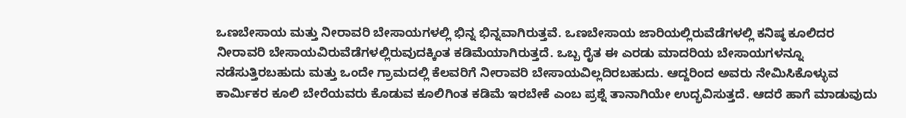ಒಣಬೇಸಾಯ ಮತ್ತು ನೀರಾವರಿ ಬೇಸಾಯಗಳಲ್ಲಿ ಭಿನ್ನ ಭಿನ್ನವಾಗಿರುತ್ತವೆ. ಒಣಬೇಸಾಯ ಜಾರಿಯಲ್ಲಿರುವೆಡೆಗಳಲ್ಲಿ ಕನಿಷ್ಠ ಕೂಲಿದರ ನೀರಾವರಿ ಬೇಸಾಯವಿರುವೆಡೆಗಳಲ್ಲಿರುವುದಕ್ಕಿಂತ ಕಡಿಮೆಯಾಗಿರುತ್ತದೆ. ಒಬ್ಬ ರೈತ ಈ ಎರಡು ಮಾದರಿಯ ಬೇಸಾಯಗಳನ್ನೂ ನಡೆಸುತ್ತಿರಬಹುದು ಮತ್ತು ಒಂದೇ ಗ್ರಾಮದಲ್ಲಿ ಕೆಲವರಿಗೆ ನೀರಾವರಿ ಬೇಸಾಯವಿಲ್ಲದಿರಬಹುದು. ಆದ್ದರಿಂದ ಅವರು ನೇಮಿಸಿಕೊಳ್ಳುವ ಕಾರ್ಮಿಕರ ಕೂಲಿ ಬೇರೆಯವರು ಕೊಡುವ ಕೂಲಿಗಿಂತ ಕಡಿಮೆ ಇರಬೇಕೆ ಎಂಬ ಪ್ರಶ್ನೆ ತಾನಾಗಿಯೇ ಉದ್ಭವಿಸುತ್ತದೆ. ಆದರೆ ಹಾಗೆ ಮಾಡುವುದು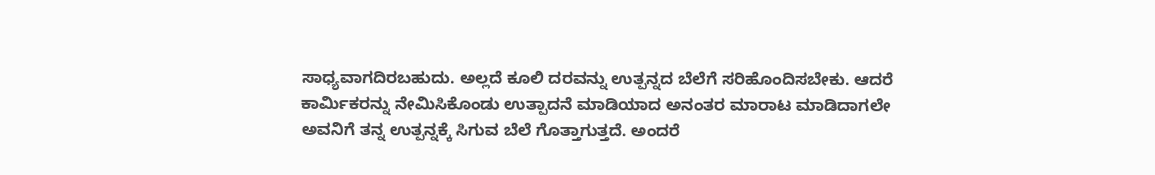ಸಾಧ್ಯವಾಗದಿರಬಹುದು. ಅಲ್ಲದೆ ಕೂಲಿ ದರವನ್ನು ಉತ್ಪನ್ನದ ಬೆಲೆಗೆ ಸರಿಹೊಂದಿಸಬೇಕು. ಆದರೆ ಕಾರ್ಮಿಕರನ್ನು ನೇಮಿಸಿಕೊಂಡು ಉತ್ಪಾದನೆ ಮಾಡಿಯಾದ ಅನಂತರ ಮಾರಾಟ ಮಾಡಿದಾಗಲೇ ಅವನಿಗೆ ತನ್ನ ಉತ್ಪನ್ನಕ್ಕೆ ಸಿಗುವ ಬೆಲೆ ಗೊತ್ತಾಗುತ್ತದೆ. ಅಂದರೆ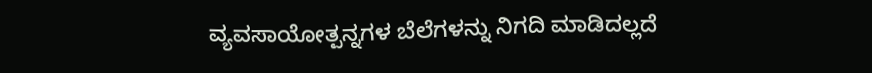ವ್ಯವಸಾಯೋತ್ಪನ್ನಗಳ ಬೆಲೆಗಳನ್ನು ನಿಗದಿ ಮಾಡಿದಲ್ಲದೆ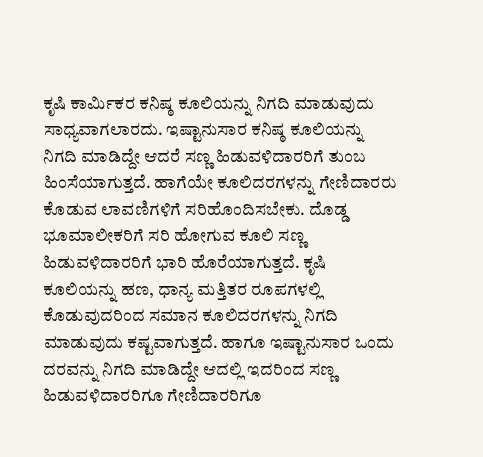ಕೃಷಿ ಕಾರ್ಮಿಕರ ಕನಿಷ್ಠ ಕೂಲಿಯನ್ನು ನಿಗದಿ ಮಾಡುವುದು ಸಾಧ್ಯವಾಗಲಾರದು. ಇಷ್ಟಾನುಸಾರ ಕನಿಷ್ಠ ಕೂಲಿಯನ್ನು ನಿಗದಿ ಮಾಡಿದ್ದೇ ಆದರೆ ಸಣ್ಣ ಹಿಡುವಳಿದಾರರಿಗೆ ತುಂಬ ಹಿಂಸೆಯಾಗುತ್ತದೆ. ಹಾಗೆಯೇ ಕೂಲಿದರಗಳನ್ನು ಗೇಣಿದಾರರು ಕೊಡುವ ಲಾವಣಿಗಳಿಗೆ ಸರಿಹೊಂದಿಸಬೇಕು. ದೊಡ್ಡ ಭೂಮಾಲೀಕರಿಗೆ ಸರಿ ಹೋಗುವ ಕೂಲಿ ಸಣ್ಣ ಹಿಡುವಳಿದಾರರಿಗೆ ಭಾರಿ ಹೊರೆಯಾಗುತ್ತದೆ. ಕೃಷಿ ಕೂಲಿಯನ್ನು ಹಣ, ಧಾನ್ಯ ಮತ್ತಿತರ ರೂಪಗಳಲ್ಲಿ ಕೊಡುವುದರಿಂದ ಸಮಾನ ಕೂಲಿದರಗಳನ್ನು ನಿಗದಿ ಮಾಡುವುದು ಕಷ್ಟವಾಗುತ್ತದೆ. ಹಾಗೂ ಇಷ್ಟಾನುಸಾರ ಒಂದು ದರವನ್ನು ನಿಗದಿ ಮಾಡಿದ್ದೇ ಆದಲ್ಲಿ ಇದರಿಂದ ಸಣ್ಣ ಹಿಡುವಳಿದಾರರಿಗೂ ಗೇಣಿದಾರರಿಗೂ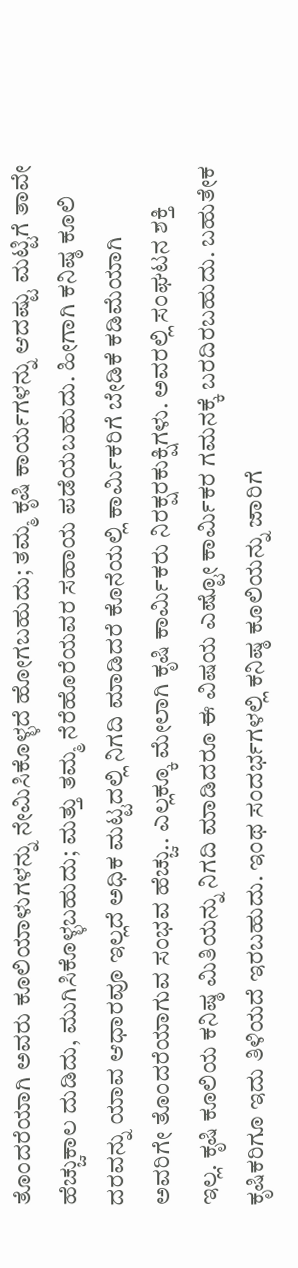ತೊಂದರೆಯಾಗಿ ಅವರು ಕೂಲಿಯಾಳುಗಳನ್ನು ನೇಮಿಸಿಕೊಳ್ಳದೆ ಹೋಗಬಹುದು; ತಮ್ಮ ಕೃಷಿ ಕಾರ್ಯಗಳನ್ನು ಆದಷ್ಟು ಮಟ್ಟಿಗೆ ತಾವೇ ಹೆಚ್ಚುಕಾಲ ದುಡಿದು, ಮುಗಿಸಿಕೊಳ್ಳಬಹುದು; ಮತ್ತು ತಮ್ಮ ನೆರೆಹೊರೆಯವರ ಸಹಾಯ ಪಡೆಯಬಹುದು. ಹೀಗಾಗಿ ಕನಿಷ್ಠ ಕೂಲಿ ದರವನ್ನು ಯಾವ ಆಧಾರವೂ ಇಲ್ಲದೆ ಅಧಿಕ ಮಟ್ಟದಲ್ಲಿ ನಿಗದಿ ಮಾಡಿದರೆ ಕೊನೆಯಲ್ಲಿ ಕಾರ್ಮಿಕರಿಗೆ ಬೇಡಿಕೆ ಕಡಿಮೆಯಾಗಿ ಅವರಿಗೇ ತೊಂದರೆಯಾಗುವ ಸಂಭವ ಹೆಚ್ಚು.. ಎಲ್ಲಕ್ಕೂ ಮೇಲಾಗಿ ಕೃಷಿ ಕಾರ್ಮಿಕರು ನಿರಕ್ಷರಕುಕ್ಷಿಗಳು. ಅವರಲ್ಲಿ ಸಂಘಟನ ಶಕ್ತಿ ಇಲ್ಲ. ಕೃಷಿ ಕೂಲಿಯ ಕನಿಷ್ಠ ಮಿತಿಯನ್ನು ನಿಗದಿ ಮಾಡಿದರೂ ಈ ವಿಷಯ ಎಷ್ಟೋ ಕಾರ್ಮಿಕರ ಗಮನಕ್ಕೆ ಬರದಿರಬಹುದು. ಬಹುತೇಕ ಕೃಷಿಕರಿಗೂ ಇದು ತಿಳಿಯದೆ ಇರಬಹುದು. ಇಂಥ ಸಂದರ್ಭಗಳಲ್ಲಿ ಕನಿಷ್ಠ ಕೂಲಿಯನ್ನು ಜಾರಿಗೆ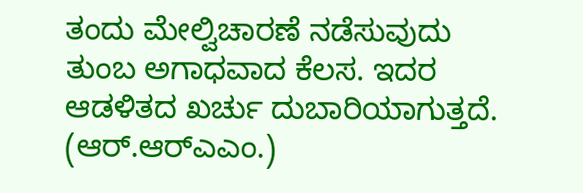ತಂದು ಮೇಲ್ವಿಚಾರಣೆ ನಡೆಸುವುದು ತುಂಬ ಅಗಾಧವಾದ ಕೆಲಸ. ಇದರ ಆಡಳಿತದ ಖರ್ಚು ದುಬಾರಿಯಾಗುತ್ತದೆ.        (ಆರ್.ಆರ್‍ಎಎಂ.)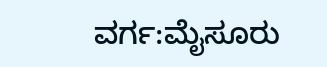ವರ್ಗ:ಮೈಸೂರು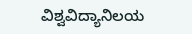ವಿಶ್ವವಿದ್ಯಾನಿಲಯ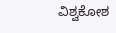ವಿಶ್ವಕೋಶ